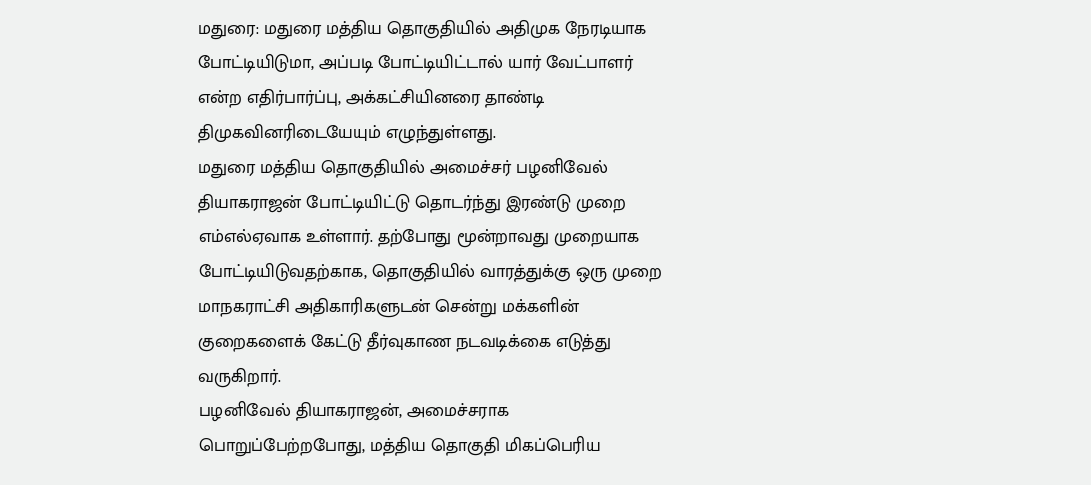மதுரை: மதுரை மத்திய தொகுதியில் அதிமுக நேரடியாக போட்டியிடுமா, அப்படி போட்டியிட்டால் யார் வேட்பாளர் என்ற எதிர்பார்ப்பு, அக்கட்சியினரை தாண்டி திமுகவினரிடையேயும் எழுந்துள்ளது.
மதுரை மத்திய தொகுதியில் அமைச்சர் பழனிவேல் தியாகராஜன் போட்டியிட்டு தொடர்ந்து இரண்டு முறை எம்எல்ஏவாக உள்ளார். தற்போது மூன்றாவது முறையாக போட்டியிடுவதற்காக, தொகுதியில் வாரத்துக்கு ஒரு முறை மாநகராட்சி அதிகாரிகளுடன் சென்று மக்களின் குறைகளைக் கேட்டு தீர்வுகாண நடவடிக்கை எடுத்து வருகிறார்.
பழனிவேல் தியாகராஜன், அமைச்சராக பொறுப்பேற்றபோது, மத்திய தொகுதி மிகப்பெரிய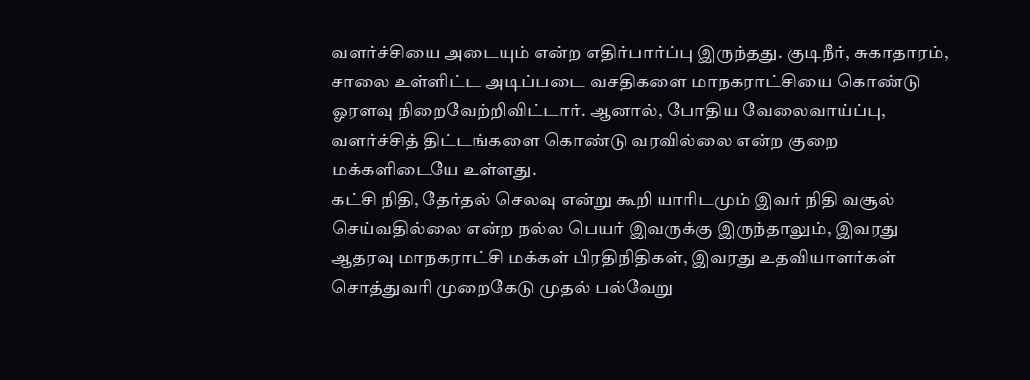வளர்ச்சியை அடையும் என்ற எதிர்பார்ப்பு இருந்தது. குடிநீர், சுகாதாரம், சாலை உள்ளிட்ட அடிப்படை வசதிகளை மாநகராட்சியை கொண்டு ஓரளவு நிறைவேற்றிவிட்டார். ஆனால், போதிய வேலைவாய்ப்பு, வளர்ச்சித் திட்டங்களை கொண்டு வரவில்லை என்ற குறை மக்களிடையே உள்ளது.
கட்சி நிதி, தேர்தல் செலவு என்று கூறி யாரிடமும் இவர் நிதி வசூல் செய்வதில்லை என்ற நல்ல பெயர் இவருக்கு இருந்தாலும், இவரது ஆதரவு மாநகராட்சி மக்கள் பிரதிநிதிகள், இவரது உதவியாளர்கள் சொத்துவரி முறைகேடு முதல் பல்வேறு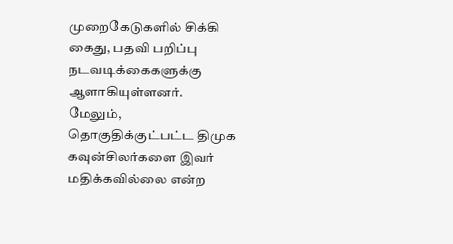முறைகேடுகளில் சிக்கி கைது, பதவி பறிப்பு நடவடிக்கைகளுக்கு ஆளாகியுள்ளனர்.
மேலும், தொகுதிக்குட்பட்ட திமுக கவுன்சிலர்களை இவர் மதிக்கவில்லை என்ற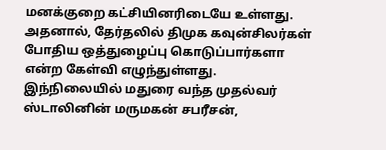மனக்குறை கட்சியினரிடையே உள்ளது. அதனால், தேர்தலில் திமுக கவுன்சிலர்கள் போதிய ஒத்துழைப்பு கொடுப்பார்களா என்ற கேள்வி எழுந்துள்ளது.
இந்நிலையில் மதுரை வந்த முதல்வர் ஸ்டாலினின் மருமகன் சபரீசன்,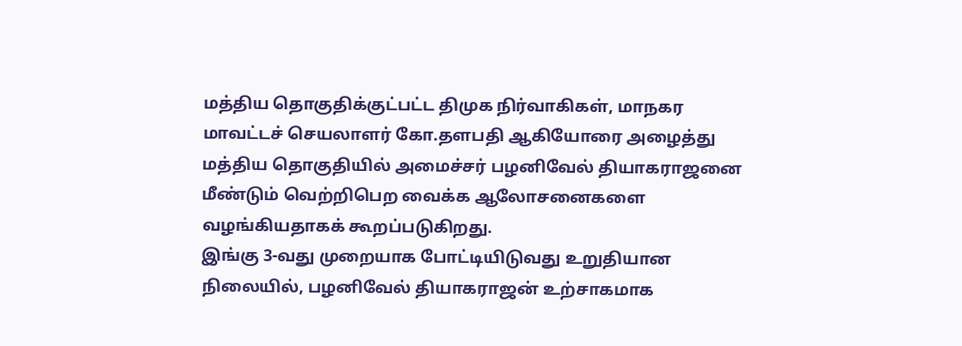மத்திய தொகுதிக்குட்பட்ட திமுக நிர்வாகிகள், மாநகர மாவட்டச் செயலாளர் கோ.தளபதி ஆகியோரை அழைத்து மத்திய தொகுதியில் அமைச்சர் பழனிவேல் தியாகராஜனை மீண்டும் வெற்றிபெற வைக்க ஆலோசனைகளை வழங்கியதாகக் கூறப்படுகிறது.
இங்கு 3-வது முறையாக போட்டியிடுவது உறுதியான நிலையில், பழனிவேல் தியாகராஜன் உற்சாகமாக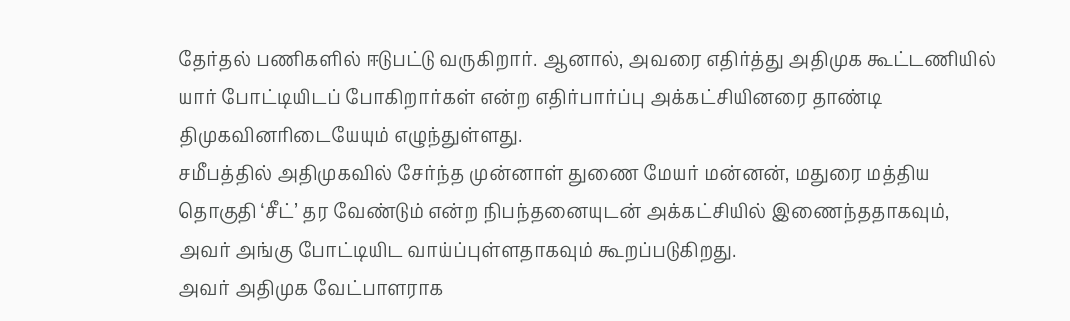தேர்தல் பணிகளில் ஈடுபட்டு வருகிறார். ஆனால், அவரை எதிர்த்து அதிமுக கூட்டணியில் யார் போட்டியிடப் போகிறார்கள் என்ற எதிர்பார்ப்பு அக்கட்சியினரை தாண்டி திமுகவினரிடையேயும் எழுந்துள்ளது.
சமீபத்தில் அதிமுகவில் சேர்ந்த முன்னாள் துணை மேயர் மன்னன், மதுரை மத்திய தொகுதி ‘சீட்’ தர வேண்டும் என்ற நிபந்தனையுடன் அக்கட்சியில் இணைந்ததாகவும், அவர் அங்கு போட்டியிட வாய்ப்புள்ளதாகவும் கூறப்படுகிறது.
அவர் அதிமுக வேட்பாளராக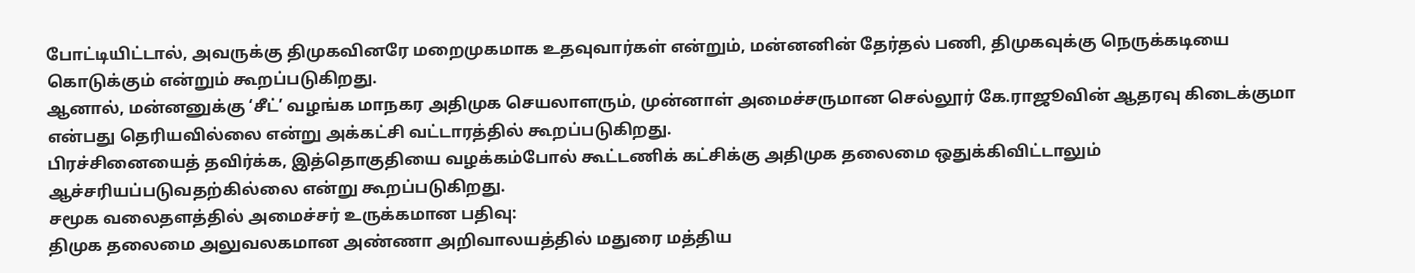போட்டியிட்டால், அவருக்கு திமுகவினரே மறைமுகமாக உதவுவார்கள் என்றும், மன்னனின் தேர்தல் பணி, திமுகவுக்கு நெருக்கடியை கொடுக்கும் என்றும் கூறப்படுகிறது.
ஆனால், மன்னனுக்கு ‘சீட்’ வழங்க மாநகர அதிமுக செயலாளரும், முன்னாள் அமைச்சருமான செல்லூர் கே.ராஜூவின் ஆதரவு கிடைக்குமா என்பது தெரியவில்லை என்று அக்கட்சி வட்டாரத்தில் கூறப்படுகிறது.
பிரச்சினையைத் தவிர்க்க, இத்தொகுதியை வழக்கம்போல் கூட்டணிக் கட்சிக்கு அதிமுக தலைமை ஒதுக்கிவிட்டாலும் ஆச்சரியப்படுவதற்கில்லை என்று கூறப்படுகிறது.
சமூக வலைதளத்தில் அமைச்சர் உருக்கமான பதிவு:
திமுக தலைமை அலுவலகமான அண்ணா அறிவாலயத்தில் மதுரை மத்திய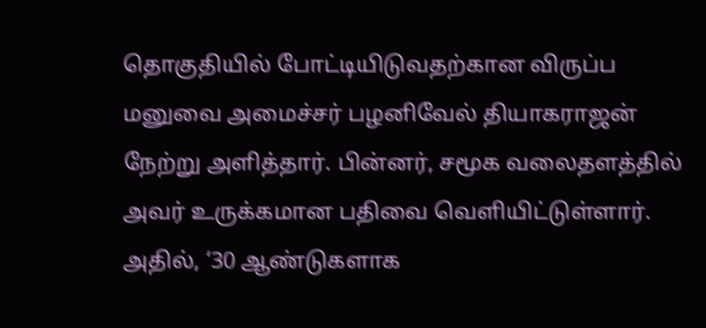தொகுதியில் போட்டியிடுவதற்கான விருப்ப மனுவை அமைச்சர் பழனிவேல் தியாகராஜன் நேற்று அளித்தார். பின்னர், சமூக வலைதளத்தில் அவர் உருக்கமான பதிவை வெளியிட்டுள்ளார்.
அதில், ‘30 ஆண்டுகளாக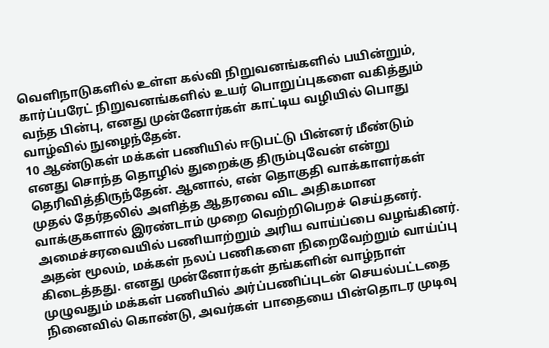வெளிநாடுகளில் உள்ள கல்வி நிறுவனங்களில் பயின்றும், கார்ப்பரேட் நிறுவனங்களில் உயர் பொறுப்புகளை வகித்தும் வந்த பின்பு, எனது முன்னோர்கள் காட்டிய வழியில் பொது வாழ்வில் நுழைந்தேன்.
10 ஆண்டுகள் மக்கள் பணியில் ஈடுபட்டு பின்னர் மீண்டும் எனது சொந்த தொழில் துறைக்கு திரும்புவேன் என்று தெரிவித்திருந்தேன். ஆனால், என் தொகுதி வாக்காளர்கள் முதல் தேர்தலில் அளித்த ஆதரவை விட அதிகமான வாக்குகளால் இரண்டாம் முறை வெற்றிபெறச் செய்தனர்.
அமைச்சரவையில் பணியாற்றும் அரிய வாய்ப்பை வழங்கினர். அதன் மூலம், மக்கள் நலப் பணிகளை நிறைவேற்றும் வாய்ப்பு கிடைத்தது. எனது முன்னோர்கள் தங்களின் வாழ்நாள் முழுவதும் மக்கள் பணியில் அர்ப்பணிப்புடன் செயல்பட்டதை நினைவில் கொண்டு, அவர்கள் பாதையை பின்தொடர முடிவு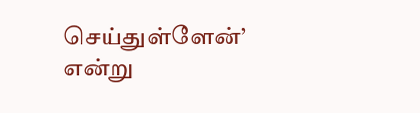செய்துள்ளேன்’ என்று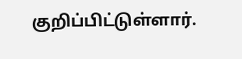குறிப்பிட்டுள்ளார்.